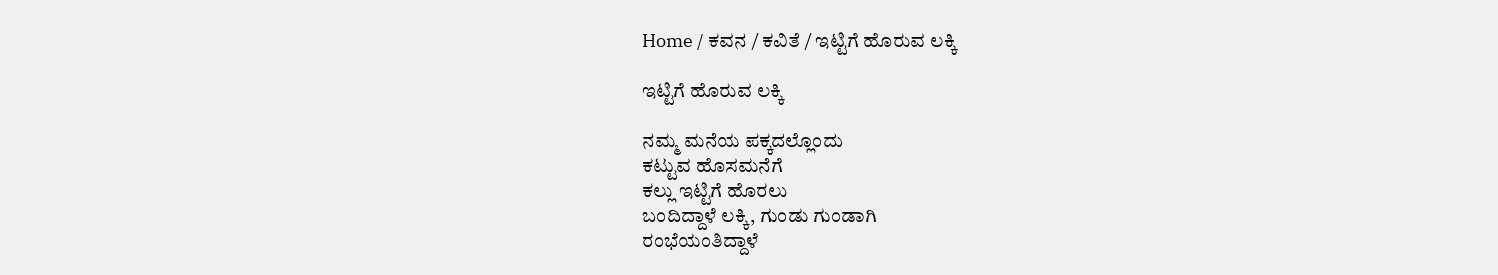Home / ಕವನ / ಕವಿತೆ / ಇಟ್ಟಿಗೆ ಹೊರುವ ಲಕ್ಕಿ

ಇಟ್ಟಿಗೆ ಹೊರುವ ಲಕ್ಕಿ

ನಮ್ಮ ಮನೆಯ ಪಕ್ಕದಲ್ಲೊಂದು
ಕಟ್ಟುವ ಹೊಸಮನೆಗೆ
ಕಲ್ಲು ಇಟ್ಟಿಗೆ ಹೊರಲು
ಬಂದಿದ್ದಾಳೆ ಲಕ್ಕಿ, ಗುಂಡು ಗುಂಡಾಗಿ
ರಂಭೆಯಂತಿದ್ದಾಳೆ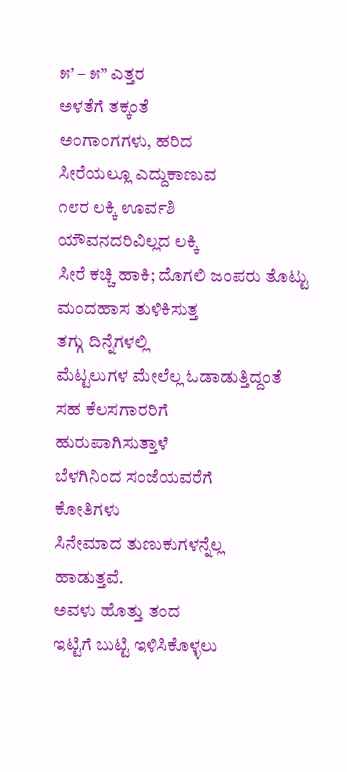೫’ – ೫” ಎತ್ತರ
ಅಳತೆಗೆ ತಕ್ಕಂತೆ
ಅಂಗಾಂಗಗಳು, ಹರಿದ
ಸೀರೆಯಲ್ಲೂ ಎದ್ದುಕಾಣುವ
೧೮ರ ಲಕ್ಕಿ ಊರ್ವಶಿ
ಯೌವನದರಿವಿಲ್ಲದ ಲಕ್ಕಿ
ಸೀರೆ ಕಚ್ಚಿ ಹಾಕಿ; ದೊಗಲಿ ಜಂಪರು ತೊಟ್ಟು
ಮಂದಹಾಸ ತುಳಿಕಿಸುತ್ತ
ತಗ್ಗು ದಿನ್ನೆಗಳಲ್ಲಿ
ಮೆಟ್ಟಲುಗಳ ಮೇಲೆಲ್ಲ ಓಡಾಡುತ್ತಿದ್ದಂತೆ
ಸಹ ಕೆಲಸಗಾರರಿಗೆ
ಹುರುಪಾಗಿಸುತ್ತಾಳೆ
ಬೆಳಗಿನಿಂದ ಸಂಜೆಯವರೆಗೆ
ಕೋತಿಗಳು
ಸಿನೇಮಾದ ತುಣುಕುಗಳನ್ನೆಲ್ಲ
ಹಾಡುತ್ತವೆ.
ಅವಳು ಹೊತ್ತು ತಂದ
ಇಟ್ಟಿಗೆ ಬುಟ್ಟಿ ಇಳಿಸಿಕೊಳ್ಳಲು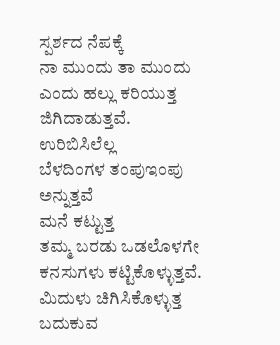ಸ್ಪರ್ಶದ ನೆಪಕ್ಕೆ
ನಾ ಮುಂದು ತಾ ಮುಂದು
ಎಂದು ಹಲ್ಲು ಕರಿಯುತ್ತ
ಜಿಗಿದಾಡುತ್ತವೆ.
ಉರಿಬಿಸಿಲೆಲ್ಲ
ಬೆಳದಿಂಗಳ ತಂಪು‌ಇಂಪು
ಅನ್ನುತ್ತವೆ
ಮನೆ ಕಟ್ಟುತ್ತ
ತಮ್ಮ ಬರಡು ಒಡಲೊಳಗೇ
ಕನಸುಗಳು ಕಟ್ಟಿಕೊಳ್ಳುತ್ತವೆ.
ಮಿದುಳು ಚಿಗಿಸಿಕೊಳ್ಳುತ್ತ
ಬದುಕುವ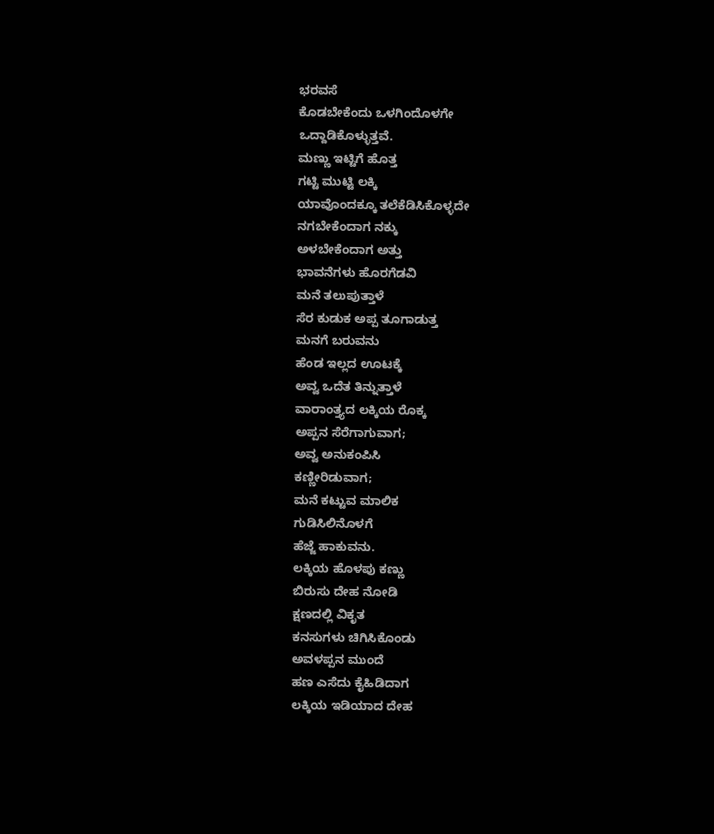ಭರವಸೆ
ಕೊಡಬೇಕೆಂದು ಒಳಗಿಂದೊಳಗೇ
ಒದ್ದಾಡಿಕೊಳ್ಳುತ್ತವೆ.
ಮಣ್ಣು ಇಟ್ಟಿಗೆ ಹೊತ್ತ
ಗಟ್ಟಿ ಮುಟ್ಟಿ ಲಕ್ಕಿ
ಯಾವೊಂದಕ್ಕೂ ತಲೆಕೆಡಿಸಿಕೊಳ್ಳದೇ
ನಗಬೇಕೆಂದಾಗ ನಕ್ಕು
ಅಳಬೇಕೆಂದಾಗ ಅತ್ತು
ಭಾವನೆಗಳು ಹೊರಗೆಡವಿ
ಮನೆ ತಲುಪುತ್ತಾಳೆ
ಸೆರ ಕುಡುಕ ಅಪ್ಪ ತೂಗಾಡುತ್ತ
ಮನಗೆ ಬರುವನು
ಹೆಂಡ ಇಲ್ಲದ ಊಟಕ್ಕೆ
ಅವ್ವ ಒದೆತ ತಿನ್ನುತ್ತಾಳೆ
ವಾರಾಂತ್ತ್ಯದ ಲಕ್ಕಿಯ ರೊಕ್ಕ
ಅಪ್ಪನ ಸೆರೆಗಾಗುವಾಗ;
ಅವ್ವ ಅನುಕಂಪಿಸಿ
ಕಣ್ಣೀರಿಡುವಾಗ;
ಮನೆ ಕಟ್ಟುವ ಮಾಲಿಕ
ಗುಡಿಸಿಲಿನೊಳಗೆ
ಹೆಜ್ಜೆ ಹಾಕುವನು.
ಲಕ್ಕಿಯ ಹೊಳಪು ಕಣ್ಣು
ಬಿರುಸು ದೇಹ ನೋಡಿ
ಕ್ಷಣದಲ್ಲಿ ವಿಕೃತ
ಕನಸುಗಳು ಚಿಗಿಸಿಕೊಂಡು
ಅವಳಪ್ಪನ ಮುಂದೆ
ಹಣ ಎಸೆದು ಕೈಹಿಡಿದಾಗ
ಲಕ್ಕಿಯ ಇಡಿಯಾದ ದೇಹ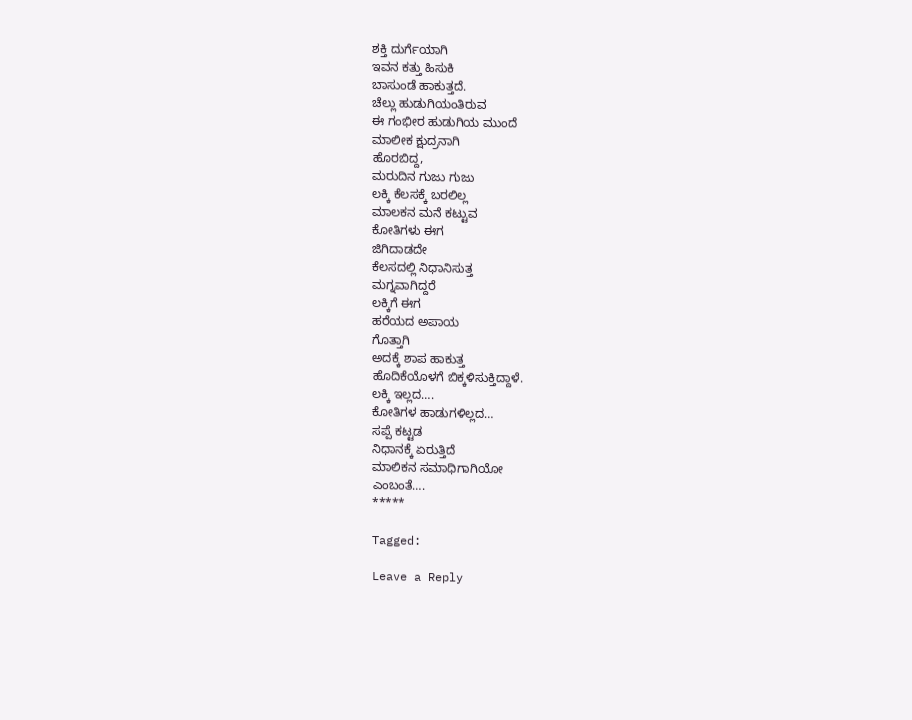ಶಕ್ತಿ ದುರ್ಗೆಯಾಗಿ
ಇವನ ಕತ್ತು ಹಿಸುಕಿ
ಬಾಸುಂಡೆ ಹಾಕುತ್ತದೆ.
ಚೆಲ್ಲು ಹುಡುಗಿಯಂತಿರುವ
ಈ ಗಂಭೀರ ಹುಡುಗಿಯ ಮುಂದೆ
ಮಾಲೀಕ ಕ್ಷುದ್ರನಾಗಿ
ಹೊರಬಿದ್ದ,
ಮರುದಿನ ಗುಜು ಗುಜು
ಲಕ್ಕಿ ಕೆಲಸಕ್ಕೆ ಬರಲಿಲ್ಲ
ಮಾಲಕನ ಮನೆ ಕಟ್ಟುವ
ಕೋತಿಗಳು ಈಗ
ಜಿಗಿದಾಡದೇ
ಕೆಲಸದಲ್ಲಿ ನಿಧಾನಿಸುತ್ತ
ಮಗ್ನವಾಗಿದ್ದರೆ
ಲಕ್ಕಿಗೆ ಈಗ
ಹರೆಯದ ಅಪಾಯ
ಗೊತ್ತಾಗಿ
ಅದಕ್ಕೆ ಶಾಪ ಹಾಕುತ್ತ
ಹೊದಿಕೆಯೊಳಗೆ ಬಿಕ್ಕಳಿಸುಕ್ತಿದ್ದಾಳೆ.
ಲಕ್ಕಿ ಇಲ್ಲದ….
ಕೋತಿಗಳ ಹಾಡುಗಳಿಲ್ಲದ…
ಸಪ್ಪೆ ಕಟ್ಟಡ
ನಿಧಾನಕ್ಕೆ ಏರುತ್ತಿದೆ
ಮಾಲಿಕನ ಸಮಾಧಿಗಾಗಿಯೋ
ಎಂಬಂತೆ….
*****

Tagged:

Leave a Reply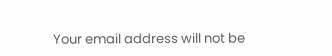Your email address will not be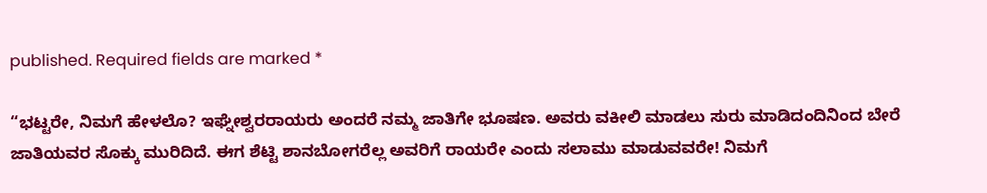published. Required fields are marked *

“ಭಟ್ಟರೇ, ನಿಮಗೆ ಹೇಳಲೊ? ಇಘ್ನೇಶ್ವರರಾಯರು ಅಂದರೆ ನಮ್ಮ ಜಾತಿಗೇ ಭೂಷಣ. ಅವರು ವಕೀಲಿ ಮಾಡಲು ಸುರು ಮಾಡಿದಂದಿನಿಂದ ಬೇರೆ ಜಾತಿಯವರ ಸೊಕ್ಕು ಮುರಿದಿದೆ. ಈಗ ಶೆಟ್ಟಿ ಶಾನಬೋಗರೆಲ್ಲ ಅವರಿಗೆ ರಾಯರೇ ಎಂದು ಸಲಾಮು ಮಾಡುವವರೇ! ನಿಮಗೆ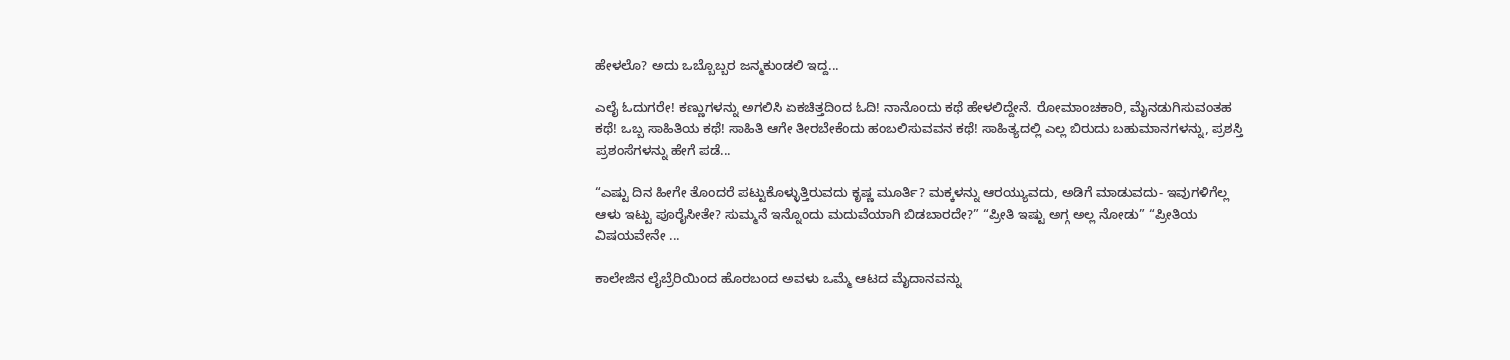ಹೇಳಲೊ? ಅದು ಒಬ್ಬೊಬ್ಬರ ಜನ್ಮಕುಂಡಲಿ ಇದ್ದ...

ಎಲೈ ಓದುಗರೇ! ಕಣ್ಣುಗಳನ್ನು ಅಗಲಿಸಿ ಏಕಚಿತ್ತದಿಂದ ಓದಿ! ನಾನೊಂದು ಕಥೆ ಹೇಳಲಿದ್ದೇನೆ. ರೋಮಾಂಚಕಾರಿ, ಮೈನಡುಗಿಸುವಂತಹ ಕಥೆ! ಒಬ್ಬ ಸಾಹಿತಿಯ ಕಥೆ! ಸಾಹಿತಿ ಆಗೇ ತೀರಬೇಕೆಂದು ಹಂಬಲಿಸುವವನ ಕಥೆ! ಸಾಹಿತ್ಯದಲ್ಲಿ ಎಲ್ಲ ಬಿರುದು ಬಹುಮಾನಗಳನ್ನು, ಪ್ರಶಸ್ತಿ ಪ್ರಶಂಸೆಗಳನ್ನು ಹೇಗೆ ಪಡೆ...

“ಎಷ್ಟು ದಿನ ಹೀಗೇ ತೊಂದರೆ ಪಟ್ಟುಕೊಳ್ಳುತ್ತಿರುವದು ಕೃಷ್ಣ ಮೂರ್ತಿ? ಮಕ್ಕಳನ್ನು ಆರಯ್ಯುವದು, ಅಡಿಗೆ ಮಾಡುವದು- ಇವುಗಳಿಗೆಲ್ಲ ಆಳು ಇಟ್ಟು ಪೂರೈಸೀತೇ? ಸುಮ್ಮನೆ ಇನ್ನೊಂದು ಮದುವೆಯಾಗಿ ಬಿಡಬಾರದೇ?” “ಪ್ರೀತಿ ಇಷ್ಟು ಅಗ್ಗ ಅಲ್ಲ ನೋಡು” “ಪ್ರೀತಿಯ ವಿಷಯವೇನೇ ...

ಕಾಲೇಜಿನ ಲೈಬ್ರೆರಿಯಿಂದ ಹೊರಬಂದ ಅವಳು ಒಮ್ಮೆ ಆಟದ ಮೈದಾನವನ್ನು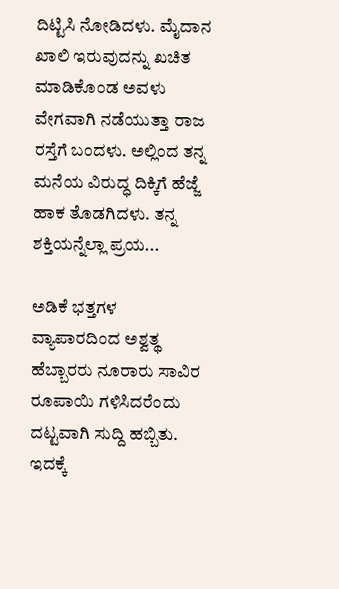ದಿಟ್ಟಿಸಿ ನೋಡಿದಳು. ಮೈದಾನ ಖಾಲಿ ಇರುವುದನ್ನು ಖಚಿತ ಮಾಡಿಕೊಂಡ ಅವಳು ವೇಗವಾಗಿ ನಡೆಯುತ್ತಾ ರಾಜ ರಸ್ತೆಗೆ ಬಂದಳು. ಅಲ್ಲಿಂದ ತನ್ನ ಮನೆಯ ವಿರುದ್ಧ ದಿಕ್ಕಿಗೆ ಹೆಜ್ಜೆ ಹಾಕ ತೊಡಗಿದಳು. ತನ್ನ ಶಕ್ತಿಯನ್ನೆಲ್ಲಾ ಪ್ರಯ...

ಅಡಿಕೆ ಭತ್ತಗಳ ವ್ಯಾಪಾರದಿಂದ ಅಶ್ವತ್ಥ ಹೆಬ್ಬಾರರು ನೂರಾರು ಸಾವಿರ ರೂಪಾಯಿ ಗಳಿಸಿದರೆಂದು ದಟ್ಟವಾಗಿ ಸುದ್ದಿ ಹಬ್ಬಿತು. ಇದಕ್ಕೆ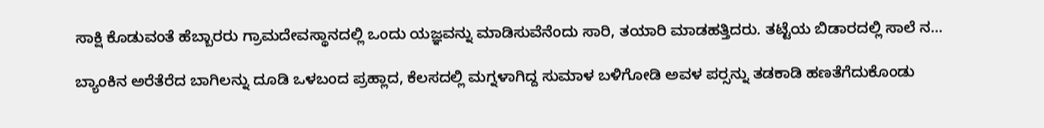ಸಾಕ್ಷಿ ಕೊಡುವಂತೆ ಹೆಬ್ಬಾರರು ಗ್ರಾಮದೇವಸ್ಥಾನದಲ್ಲಿ ಒಂದು ಯಜ್ಞವನ್ನು ಮಾಡಿಸುವೆನೆಂದು ಸಾರಿ, ತಯಾರಿ ಮಾಡಹತ್ತಿದರು. ತಟ್ಟೆಯ ಬಿಡಾರದಲ್ಲಿ ಸಾಲೆ ನ...

ಬ್ಯಾಂಕಿನ ಅರೆತೆರೆದ ಬಾಗಿಲನ್ನು ದೂಡಿ ಒಳಬಂದ ಪ್ರಹ್ಲಾದ, ಕೆಲಸದಲ್ಲಿ ಮಗ್ನಳಾಗಿದ್ದ ಸುಮಾಳ ಬಳಿಗೋಡಿ ಅವಳ ಪರ್‍ಸನ್ನು ತಡಕಾಡಿ ಹಣತೆಗೆದುಕೊಂಡು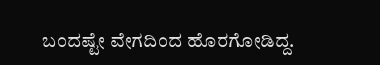ಬಂದಷ್ಟೇ ವೇಗದಿಂದ ಹೊರಗೋಡಿದ್ದ.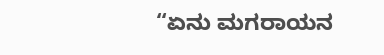“ಏನು ಮಗರಾಯನ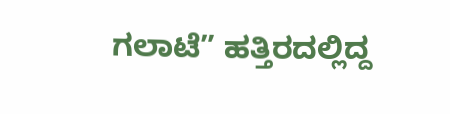ಗಲಾಟೆ” ಹತ್ತಿರದಲ್ಲಿದ್ದ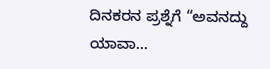ದಿನಕರನ ಪ್ರಶ್ನೆಗೆ “ಅವನದ್ದು ಯಾವಾ...